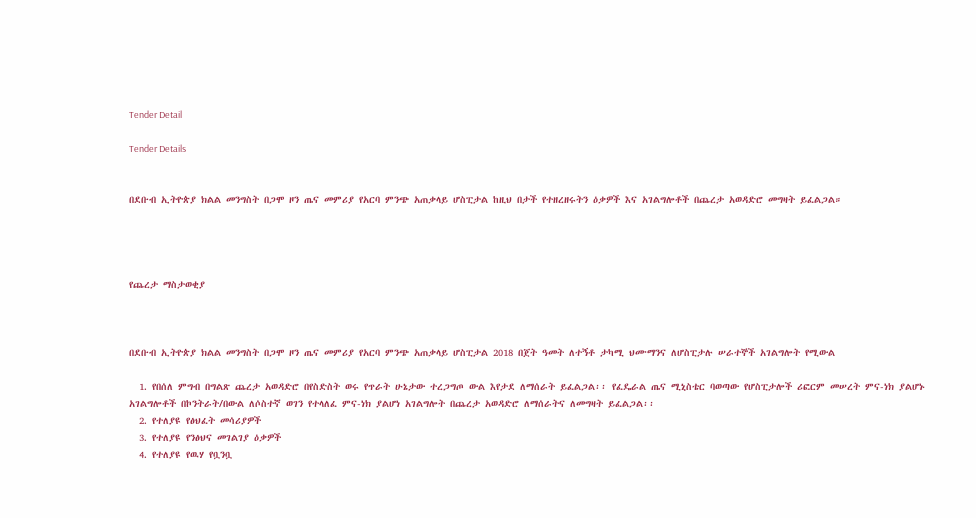Tender Detail

Tender Details


በደቡብ ኢትዮጵያ ክልል መንግስት በጋሞ ዞን ጤና መምሪያ የአርባ ምንጭ አጠቃላይ ሆስፒታል ከዚህ በታች የተዘረዘሩትን ዕቃዎች እና አገልግሎቶች በጨረታ አወዳድሮ መግዛት ይፈልጋል።




የጨረታ ማስታወቂያ



በደቡብ ኢትዮጵያ ክልል መንግስት በጋሞ ዞን ጤና መምሪያ የአርባ ምንጭ አጠቃላይ ሆስፒታል 2018 በጀት ዓመት ለተኝቶ ታካሚ ህሙማንና ለሆስፒታሉ ሠራተኞች አገልግሎት የሚውል

  1. የበሰለ ምግብ በግልጽ ጨረታ አወዳድሮ በየስድስት ወሩ የጥራት ሁኔታው ተረጋግጦ ውል እየታደ ለማሰራት ይፈልጋል፡፡ የፈዴራል ጤና ሚኒስቴር ባወጣው የሆስፒታሎች ሪፎርም መሠረት ምና-ነክ ያልሆኑ አገልግሎቶች በኮንትራት/በውል ለሶስተኛ ወገን የተላለፈ ምና-ነክ ያልሆነ አገልግሎት በጨረታ አወዳድሮ ለማሰራትና ለመግዛት ይፈልጋል፡፡
  2. የተለያዩ የፅህፈት መሳሪያዎች
  3. የተለያዩ የንፅህና መገልገያ ዕቃዎች
  4. የተለያዩ የዉሃ የቧንቧ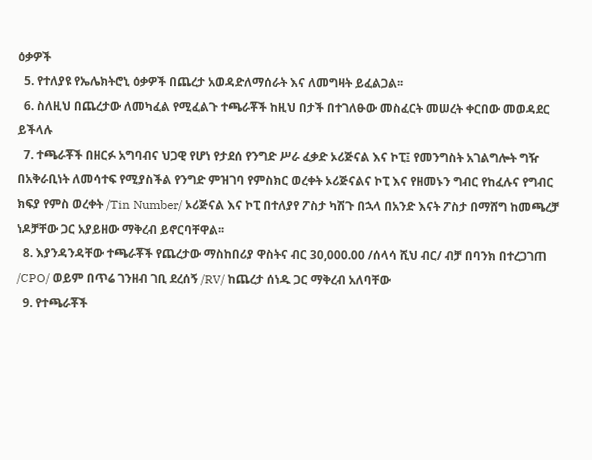ዕቃዎች
  5. የተለያዩ የኤሌክትሮኒ ዕቃዎች በጨረታ አወዳድለማሰራት እና ለመግዛት ይፈልጋል፡፡
  6. ስለዚህ በጨረታው ለመካፈል የሚፈልጉ ተጫራቾች ከዚህ በታች በተገለፁው መስፈርት መሠረት ቀርበው መወዳደር ይችላሉ
  7. ተጫራቾች በዘርፉ አግባብና ህጋዊ የሆነ የታደሰ የንግድ ሥራ ፈቃድ ኦሪጅናል እና ኮፒ፤ የመንግስት አገልግሎት ግዥ በአቅራቢነት ለመሳተፍ የሚያስችል የንግድ ምዝገባ የምስክር ወረቀት ኦሪጅናልና ኮፒ እና የዘመኑን ግብር የከፈሉና የግብር ክፍያ የምስ ወረቀት /Tin Number/ ኦሪጅናል እና ኮፒ በተለያየ ፖስታ ካሽጉ በኋላ በአንድ እናት ፖስታ በማሸግ ከመጫረቻ ነዶቻቸው ጋር አያይዘው ማቅረብ ይኖርባቸዋል፡፡
  8. እያንዳንዳቸው ተጫራቾች የጨረታው ማስከበሪያ ዋስትና ብር 30,000.00 /ሰላሳ ሺህ ብር/ ብቻ በባንክ በተረጋገጠ /CPO/ ወይም በጥሬ ገንዘብ ገቢ ደረሰኝ /RV/ ከጨረታ ሰነዱ ጋር ማቅረብ አለባቸው
  9. የተጫራቾች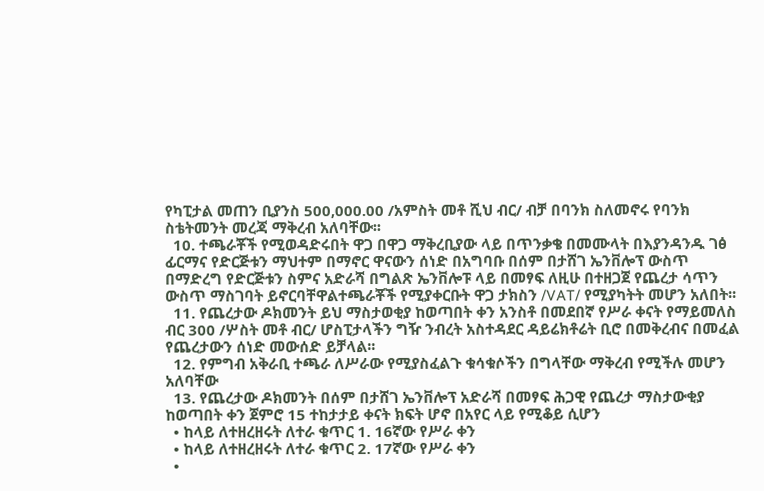የካፒታል መጠን ቢያንስ 500,000.00 /አምስት መቶ ሺህ ብር/ ብቻ በባንክ ስለመኖሩ የባንክ ስቴትመንት መረጃ ማቅረብ አለባቸው፡፡
  10. ተጫራቾች የሚወዳድሩበት ዋጋ በዋጋ ማቅረቢያው ላይ በጥንቃቄ በመሙላት በእያንዳንዱ ገፅ ፊርማና የድርጅቱን ማህተም በማኖር ዋናውን ሰነድ በአግባቡ በሰም በታሸገ ኤንቨሎፕ ውስጥ በማድረግ የድርጅቱን ስምና አድራሻ በግልጽ ኤንቨሎፑ ላይ በመፃፍ ለዚሁ በተዘጋጀ የጨረታ ሳጥን ውስጥ ማስገባት ይኖርባቸዋልተጫራቾች የሚያቀርቡት ዋጋ ታክስን /VAT/ የሚያካትት መሆን አለበት፡፡
  11. የጨረታው ዶክመንት ይህ ማስታወቂያ ከወጣበት ቀን አንስቶ በመደበኛ የሥራ ቀናት የማይመለስ ብር 300 /ሦስት መቶ ብር/ ሆስፒታላችን ግዥ ንብረት አስተዳደር ዳይሬክቶሬት ቢሮ በመቅረብና በመፈል የጨረታውን ሰነድ መውሰድ ይቻላል፡፡
  12. የምግብ አቅራቢ ተጫራ ለሥራው የሚያስፈልጉ ቁሳቁሶችን በግላቸው ማቅረብ የሚችሉ መሆን አለባቸው
  13. የጨረታው ዶክመንት በሰም በታሸገ ኤንቨሎፕ አድራሻ በመፃፍ ሕጋዊ የጨረታ ማስታውቂያ ከወጣበት ቀን ጀምሮ 15 ተከታታይ ቀናት ክፍት ሆኖ በአየር ላይ የሚቆይ ሲሆን
  • ከላይ ለተዘረዘሩት ለተራ ቁጥር 1. 16ኛው የሥራ ቀን
  • ከላይ ለተዘረዘሩት ለተራ ቁጥር 2. 17ኛው የሥራ ቀን
  •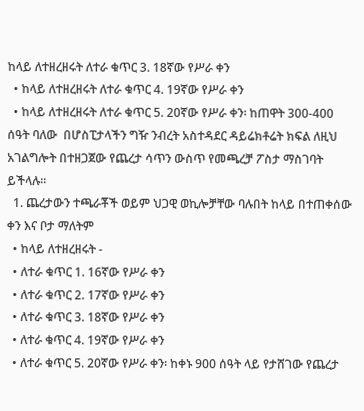ከላይ ለተዘረዘሩት ለተራ ቁጥር 3. 18ኛው የሥራ ቀን
  • ከላይ ለተዘረዘሩት ለተራ ቁጥር 4. 19ኛው የሥራ ቀን
  • ከላይ ለተዘረዘሩት ለተራ ቁጥር 5. 20ኛው የሥራ ቀን፡ ከጠዋት 300-400 ሰዓት ባለው  በሆስፒታላችን ግዥ ንብረት አስተዳደር ዳይሬክቶሬት ክፍል ለዚህ አገልግሎት በተዘጋጀው የጨረታ ሳጥን ውስጥ የመጫረቻ ፖስታ ማስገባት ይችላሉ፡፡
  1. ጨረታውን ተጫራቾች ወይም ህጋዊ ወኪሎቻቸው ባሉበት ከላይ በተጠቀሰው ቀን እና ቦታ ማለትም
  • ከላይ ለተዘረዘሩት -
  • ለተራ ቁጥር 1. 16ኛው የሥራ ቀን
  • ለተራ ቁጥር 2. 17ኛው የሥራ ቀን
  • ለተራ ቁጥር 3. 18ኛው የሥራ ቀን
  • ለተራ ቁጥር 4. 19ኛው የሥራ ቀን
  • ለተራ ቁጥር 5. 20ኛው የሥራ ቀን፡ ከቀኑ 900 ሰዓት ላይ የታሸገው የጨረታ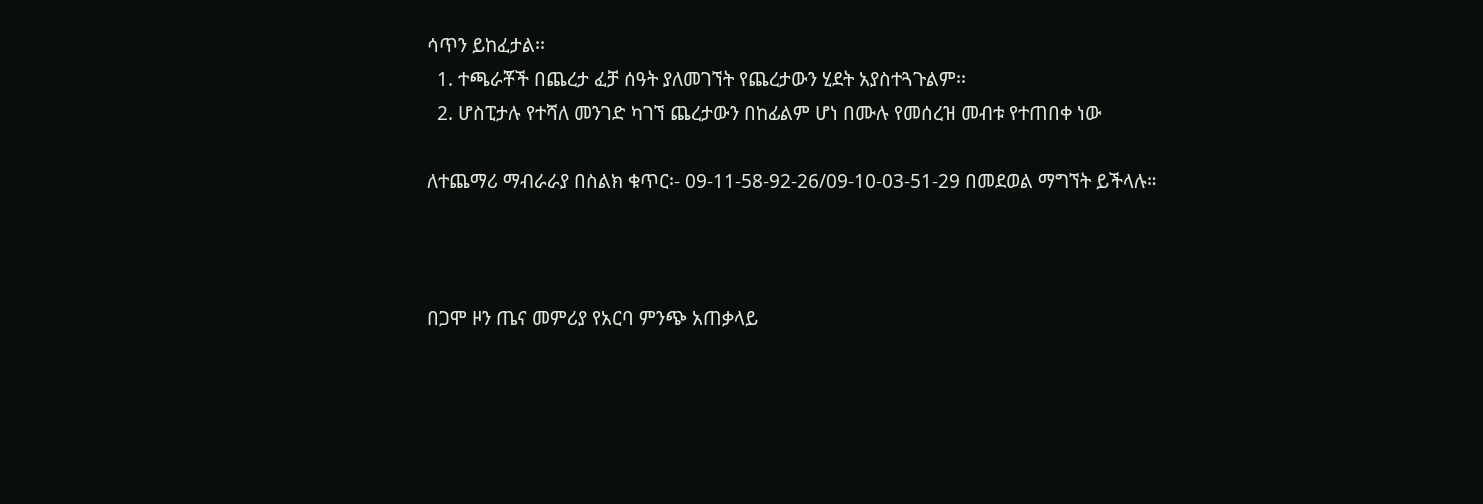ሳጥን ይከፈታል፡፡
  1. ተጫራቾች በጨረታ ፈቻ ሰዓት ያለመገኘት የጨረታውን ሂደት አያስተጓጉልም፡፡
  2. ሆስፒታሉ የተሻለ መንገድ ካገኘ ጨረታውን በከፊልም ሆነ በሙሉ የመሰረዝ መብቱ የተጠበቀ ነው

ለተጨማሪ ማብራራያ በስልክ ቁጥር፡- 09-11-58-92-26/09-10-03-51-29 በመደወል ማግኘት ይችላሉ።



በጋሞ ዞን ጤና መምሪያ የአርባ ምንጭ አጠቃላይ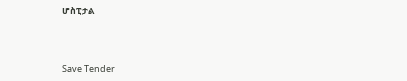ሆስፒታል



Save Tender